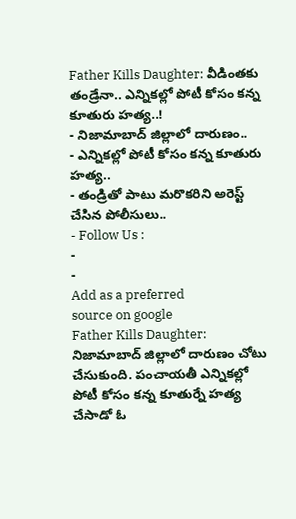Father Kills Daughter: వీడింతకు తండ్రేనా.. ఎన్నికల్లో పోటీ కోసం కన్న కూతురు హత్య..!
- నిజామాబాద్ జిల్లాలో దారుణం..
- ఎన్నికల్లో పోటీ కోసం కన్న కూతురు హత్య..
- తండ్రితో పాటు మరొకరిని అరెస్ట్ చేసిన పోలీసులు..
- Follow Us :
-
-
Add as a preferred
source on google
Father Kills Daughter: నిజామాబాద్ జిల్లాలో దారుణం చోటు చేసుకుంది. పంచాయతీ ఎన్నికల్లో పోటీ కోసం కన్న కూతుర్నే హత్య చేసాడో ఓ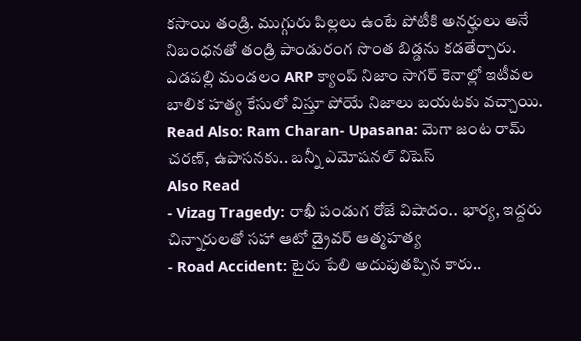కసాయి తండ్రి. ముగ్గురు పిల్లలు ఉంటే పోటీకి అనర్హులు అనే నిబంధనతో తండ్రి పాండురంగ సొంత బిడ్డను కడతేర్చారు. ఎడపల్లి మండలం ARP క్యాంప్ నిజాం సాగర్ కెనాల్లో ఇటీవల బాలిక హత్య కేసులో విస్తూ పోయే నిజాలు బయటకు వచ్చాయి.
Read Also: Ram Charan- Upasana: మెగా జంట రామ్ చరణ్, ఉపాసనకు.. బన్నీ ఎమోషనల్ విషెస్
Also Read
- Vizag Tragedy: రాఖీ పండుగ రోజే విషాదం.. భార్య, ఇద్దరు చిన్నారులతో సహా ఆటో డ్రైవర్ ఆత్మహత్య
- Road Accident: టైరు పేలి అదుపుతప్పిన కారు..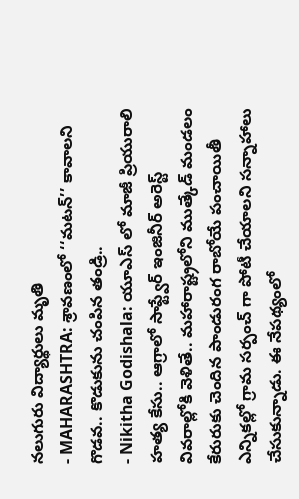నలుగురు విద్యార్థులు మృతి
- MAHARASHTRA: శ్రావణంలో ‘‘మటన్’’ కావాలని గొడవ.. కొడుకును చంపిన తండ్రి..
- Nikitha Godishala: యూఎస్ లో మాజీ ప్రియురాలి హత్య కేసు.. ఆగ్రాలో సాఫ్ట్వేర్ ఇంజినీర్ అరెస్ట్
వివరాల్లోకి వెళితే.. మహారాష్ట్రలోని ముత్కేడ్ మండలం కేరురుకు చెందిన పాండురంగ రాబోయే పంచాయితీ ఎన్నికల్లో గ్రామ సర్పంచ్ గా పోటీ చేయాలని సన్నాహాలు చేసుకున్నాడు. ఈ నేపథ్యంలో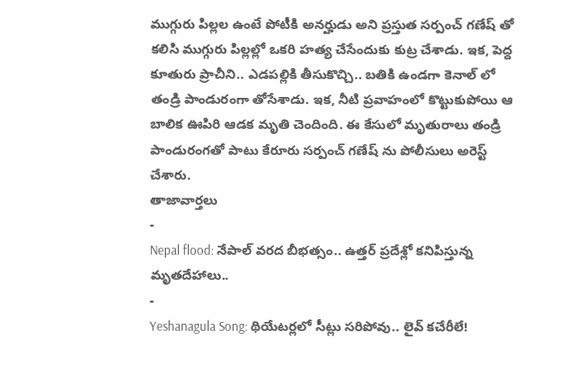ముగ్గురు పిల్లల ఉంటే పోటీకి అనర్హుడు అని ప్రస్తుత సర్పంచ్ గణేష్ తో కలిసి ముగ్గురు పిల్లల్లో ఒకరి హత్య చేసేందుకు కుట్ర చేశాడు. ఇక, పెద్ద కూతురు ప్రాచీని.. ఎడపల్లికి తీసుకొచ్చి.. బతికి ఉండగా కెనాల్ లో తండ్రి పాండురంగా తోసేశాడు. ఇక, నీటి ప్రవాహంలో కొట్టుకుపోయి ఆ బాలిక ఊపిరి ఆడక మృతి చెందింది. ఈ కేసులో మృతురాలు తండ్రి పాండురంగతో పాటు కేరూరు సర్పంచ్ గణేష్ ను పోలీసులు అరెస్ట్ చేశారు.
తాజావార్తలు
-
Nepal flood: నేపాల్ వరద బీభత్సం.. ఉత్తర్ ప్రదేశ్లో కనిపిస్తున్న మృతదేహాలు..
-
Yeshanagula Song: థియేటర్లలో సీట్లు సరిపోవు.. లైవ్ కచేరీలే!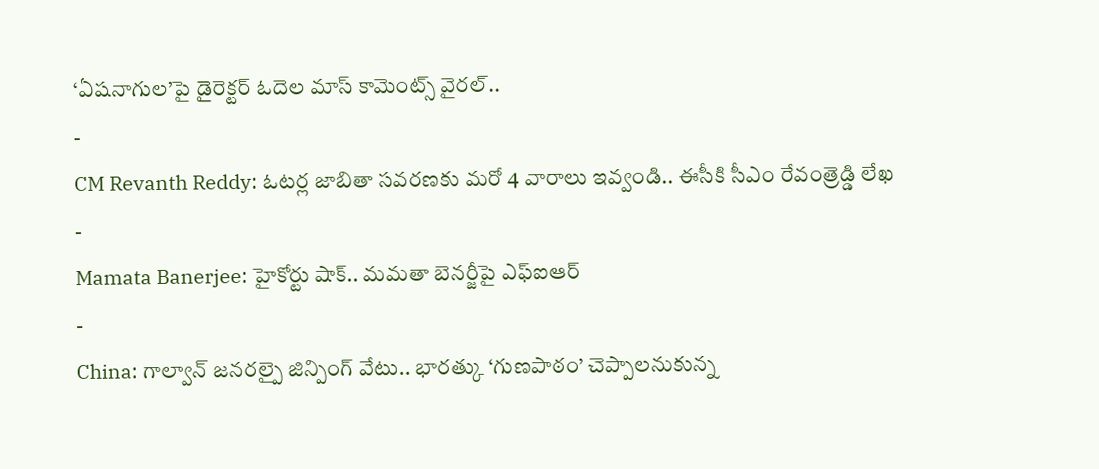‘ఏషనాగుల’పై డైరెక్టర్ ఓదెల మాస్ కామెంట్స్ వైరల్..
-
CM Revanth Reddy: ఓటర్ల జాబితా సవరణకు మరో 4 వారాలు ఇవ్వండి.. ఈసీకి సీఎం రేవంత్రెడ్డి లేఖ
-
Mamata Banerjee: హైకోర్టు షాక్.. మమతా బెనర్జీపై ఎఫ్ఐఆర్
-
China: గాల్వాన్ జనరల్పై జిన్పింగ్ వేటు.. భారత్కు ‘గుణపాఠం’ చెప్పాలనుకున్న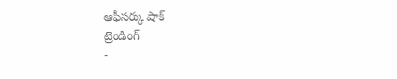ఆఫీసర్కు షాక్
ట్రెండింగ్
-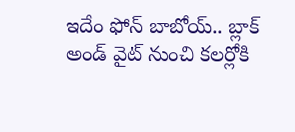ఇదేం ఫోన్ బాబోయ్.. బ్లాక్ అండ్ వైట్ నుంచి కలర్లోకి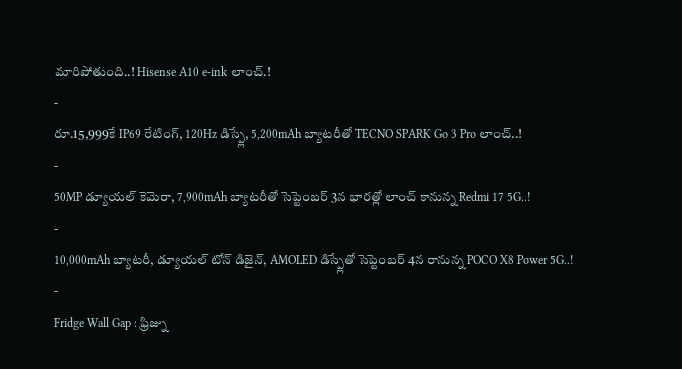మారిపోతుంది..! Hisense A10 e-ink లాంచ్.!
-
రూ.15,999కే IP69 రేటింగ్, 120Hz డిస్ప్లే, 5,200mAh బ్యాటరీతో TECNO SPARK Go 3 Pro లాంచ్..!
-
50MP డ్యూయల్ కెమెరా, 7,900mAh బ్యాటరీతో సెప్టెంబర్ 3న భారత్లో లాంచ్ కానున్న Redmi 17 5G..!
-
10,000mAh బ్యాటరీ, డ్యూయల్ టోన్ డిజైన్, AMOLED డిస్ప్లేతో సెప్టెంబర్ 4న రానున్న POCO X8 Power 5G..!
-
Fridge Wall Gap : ఫ్రిజ్ను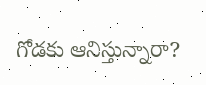గోడకు ఆనిస్తున్నారా?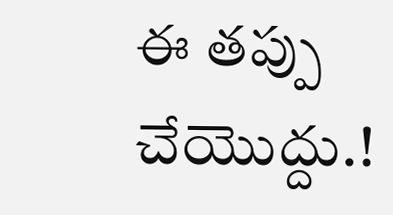ఈ తప్పు చేయొద్దు.!